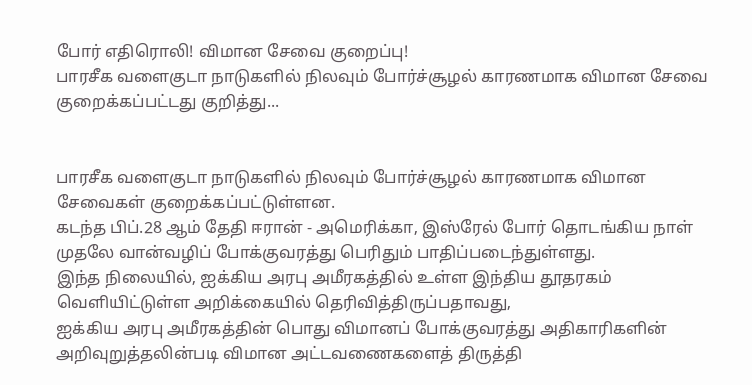போர் எதிரொலி! விமான சேவை குறைப்பு!
பாரசீக வளைகுடா நாடுகளில் நிலவும் போர்ச்சூழல் காரணமாக விமான சேவை குறைக்கப்பட்டது குறித்து...


பாரசீக வளைகுடா நாடுகளில் நிலவும் போர்ச்சூழல் காரணமாக விமான சேவைகள் குறைக்கப்பட்டுள்ளன.
கடந்த பிப்.28 ஆம் தேதி ஈரான் - அமெரிக்கா, இஸ்ரேல் போர் தொடங்கிய நாள் முதலே வான்வழிப் போக்குவரத்து பெரிதும் பாதிப்படைந்துள்ளது.
இந்த நிலையில், ஐக்கிய அரபு அமீரகத்தில் உள்ள இந்திய தூதரகம் வெளியிட்டுள்ள அறிக்கையில் தெரிவித்திருப்பதாவது,
ஐக்கிய அரபு அமீரகத்தின் பொது விமானப் போக்குவரத்து அதிகாரிகளின் அறிவுறுத்தலின்படி விமான அட்டவணைகளைத் திருத்தி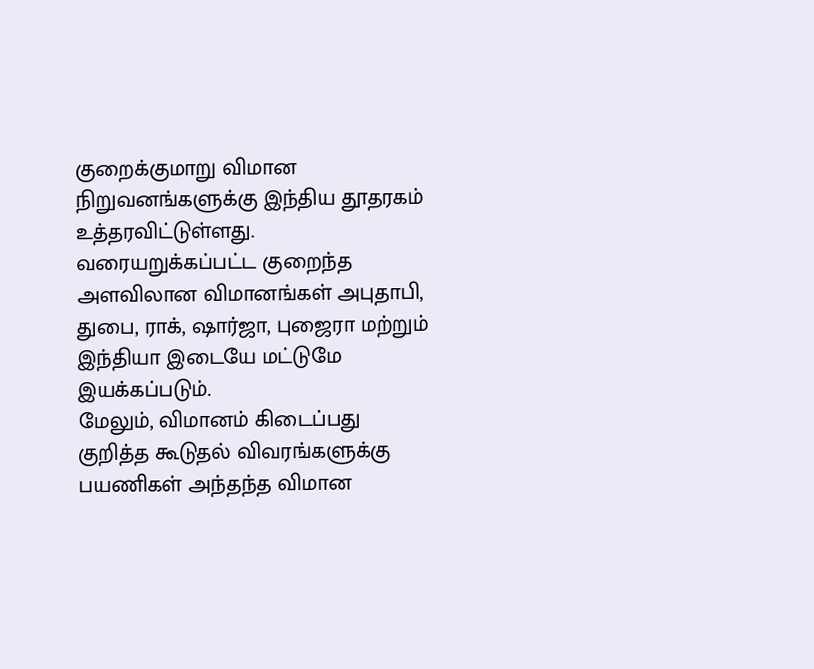குறைக்குமாறு விமான நிறுவனங்களுக்கு இந்திய தூதரகம் உத்தரவிட்டுள்ளது.
வரையறுக்கப்பட்ட குறைந்த அளவிலான விமானங்கள் அபுதாபி, துபை, ராக், ஷார்ஜா, புஜைரா மற்றும் இந்தியா இடையே மட்டுமே இயக்கப்படும்.
மேலும், விமானம் கிடைப்பது குறித்த கூடுதல் விவரங்களுக்கு பயணிகள் அந்தந்த விமான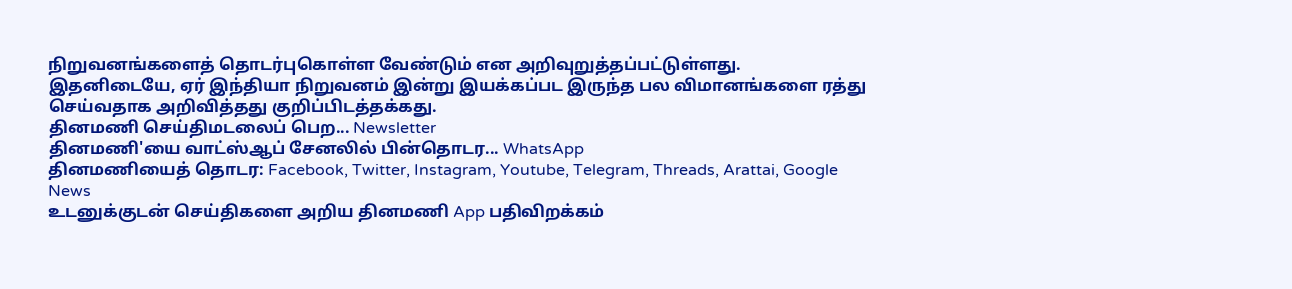நிறுவனங்களைத் தொடர்புகொள்ள வேண்டும் என அறிவுறுத்தப்பட்டுள்ளது.
இதனிடையே, ஏர் இந்தியா நிறுவனம் இன்று இயக்கப்பட இருந்த பல விமானங்களை ரத்து செய்வதாக அறிவித்தது குறிப்பிடத்தக்கது.
தினமணி செய்திமடலைப் பெற... Newsletter
தினமணி'யை வாட்ஸ்ஆப் சேனலில் பின்தொடர... WhatsApp
தினமணியைத் தொடர: Facebook, Twitter, Instagram, Youtube, Telegram, Threads, Arattai, Google News
உடனுக்குடன் செய்திகளை அறிய தினமணி App பதிவிறக்கம்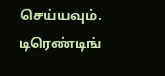செய்யவும்.
டிரெண்டிங்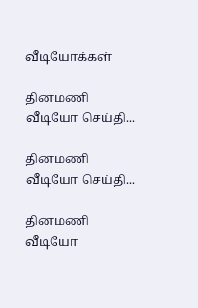வீடியோக்கள்

தினமணி வீடியோ செய்தி...

தினமணி வீடியோ செய்தி...

தினமணி வீடியோ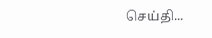செய்தி...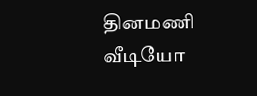தினமணி வீடியோ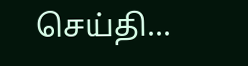செய்தி...